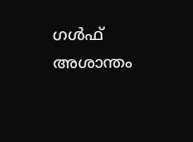ഗൾഫ് അശാന്തം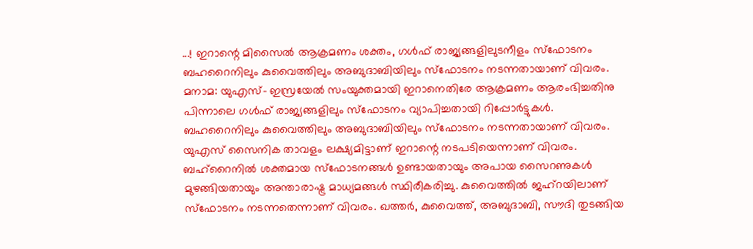...! ഇറാന്റെ മിസൈൽ ആക്രമണം ശക്തം, ഗൾഫ് രാജ്യങ്ങളിലുടനീളം സ്ഫോടനം
ബഹറൈനിലും കുവൈത്തിലും അബുദാബിയിലും സ്ഫോടനം നടന്നതായാണ് വിവരം.
മനാമ: യുഎസ്- ഇസ്രയേൽ സംയുക്തമായി ഇറാനെതിരേ ആക്രമണം ആരംഭിച്ചതിനു പിന്നാലെ ഗൾഫ് രാജ്യങ്ങളിലും സ്ഫോടനം വ്യാപിച്ചതായി റിപ്പോർട്ടുകൾ. ബഹറൈനിലും കുവൈത്തിലും അബുദാബിയിലും സ്ഫോടനം നടന്നതായാണ് വിവരം. യുഎസ് സൈനിക താവളം ലക്ഷ്യമിട്ടാണ് ഇറാന്റെ നടപടിയെന്നാണ് വിവരം. ബഹ്റൈനിൽ ശക്തമായ സ്ഫോടനങ്ങൾ ഉണ്ടായതായും അപായ സൈറണുകൾ മുഴങ്ങിയതായും അന്താരാഷ്ട്ര മാധ്യമങ്ങൾ സ്ഥിരീകരിച്ചു. കുവൈത്തിൽ ജഹ്റയിലാണ് സ്ഫോടനം നടന്നതെന്നാണ് വിവരം. ഖത്തർ, കുവൈത്ത്, അബുദാബി, സൗദി തുടങ്ങിയ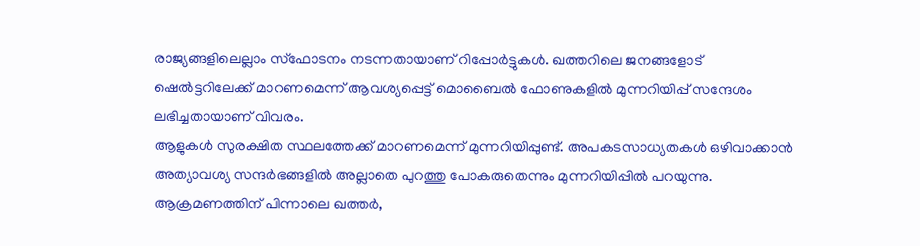രാജ്യങ്ങളിലെല്ലാം സ്ഫോടനം നടന്നതായാണ് റിപ്പോർട്ടുകൾ. ഖത്തറിലെ ജനങ്ങളോട് ഷെൽട്ടറിലേക്ക് മാറണമെന്ന് ആവശ്യപ്പെട്ട് മൊബൈൽ ഫോണുകളിൽ മുന്നറിയിപ്പ് സന്ദേശം ലഭിച്ചതായാണ് വിവരം.
ആളുകൾ സുരക്ഷിത സ്ഥലത്തേക്ക് മാറണമെന്ന് മുന്നറിയിപ്പുണ്ട്. അപകടസാധ്യതകൾ ഒഴിവാക്കാൻ അത്യാവശ്യ സന്ദർഭങ്ങളിൽ അല്ലാതെ പുറത്തു പോകരുതെന്നും മുന്നറിയിപ്പിൽ പറയുന്നു. ആക്രമണത്തിന് പിന്നാലെ ഖത്തർ,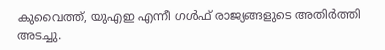കുവൈത്ത്, യുഎഇ എന്നീ ഗൾഫ് രാജ്യങ്ങളുടെ അതിർത്തി അടച്ചു.